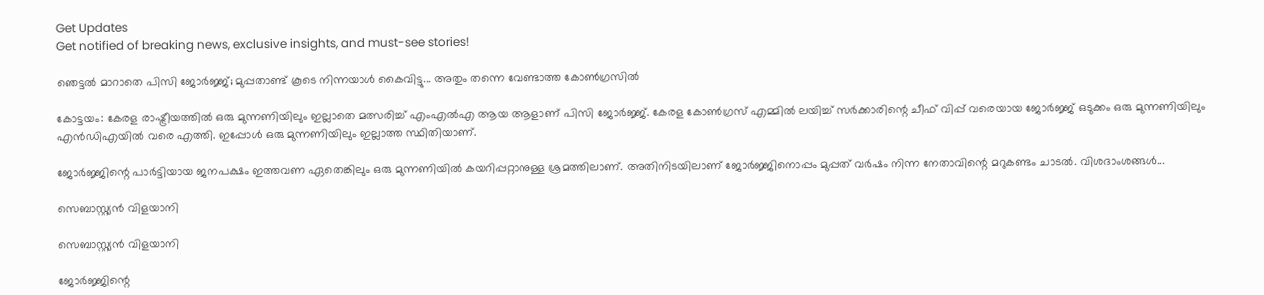Get Updates
Get notified of breaking news, exclusive insights, and must-see stories!

ഞെട്ടൽ മാറാതെ പിസി ജോർജ്ജ്; മുപ്പതാണ്ട് കൂടെ നിന്നയാൾ കൈവിട്ടു... അതും തന്നെ വേണ്ടാത്ത കോണ്‍ഗ്രസിൽ

കോട്ടയം: കേരള രാഷ്ട്രീയത്തില്‍ ഒരു മുന്നണിയിലും ഇല്ലാതെ മത്സരിച്ച് എംഎല്‍എ ആയ ആളാണ് പിസി ജോര്‍ജ്ജ്. കേരള കോണ്‍ഗ്രസ് എമ്മില്‍ ലയിച്ച് സര്‍ക്കാരിന്റെ ചീഫ് വിപ്പ് വരെയായ ജോര്‍ജ്ജ് ഒടുക്കം ഒരു മുന്നണിയിലും എന്‍ഡിഎയില്‍ വരെ എത്തി. ഇപ്പോള്‍ ഒരു മുന്നണിയിലും ഇല്ലാത്ത സ്ഥിതിയാണ്.

ജോര്‍ജ്ജിന്റെ പാര്‍ട്ടിയായ ജനപക്ഷം ഇത്തവണ ഏതെങ്കിലും ഒരു മുന്നണിയില്‍ കയറിപ്പറ്റാനുള്ള ശ്രമത്തിലാണ്. അതിനിടയിലാണ് ജോര്‍ജ്ജിനൊപ്പം മുപ്പത് വര്‍ഷം നിന്ന നേതാവിന്റെ മറുകണ്ടം ചാടല്‍. വിശദാംശങ്ങള്‍...

സെബാസ്റ്റ്യന്‍ വിളയാനി

സെബാസ്റ്റ്യന്‍ വിളയാനി

ജോര്‍ജ്ജിന്റെ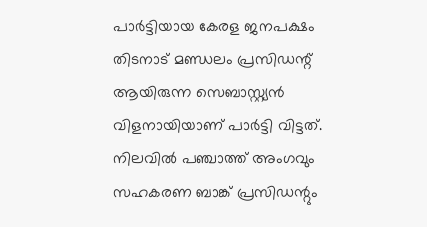പാര്‍ട്ടിയായ കേരള ജനപക്ഷം തിടനാട് മണ്ഡലം പ്രസിഡന്റ് ആയിരുന്ന സെബാസ്റ്റ്യന്‍ വിളനായിയാണ് പാര്‍ട്ടി വിട്ടത്. നിലവില്‍ പഞ്ചാത്ത് അംഗവും സഹകരണ ബാങ്ക് പ്രസിഡന്റും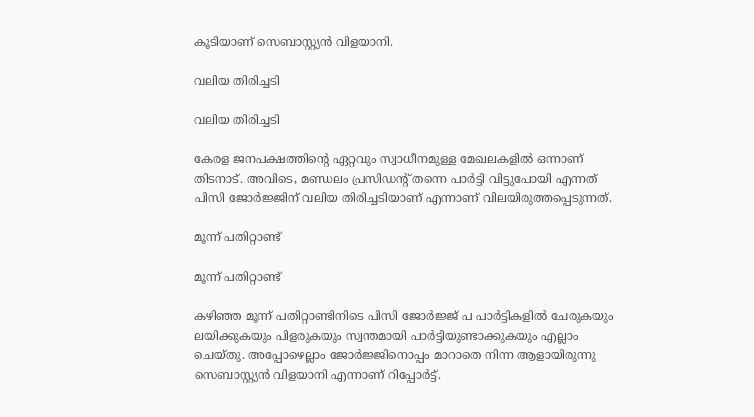കൂടിയാണ് സെബാസ്റ്റ്യന്‍ വിളയാനി.

വലിയ തിരിച്ചടി

വലിയ തിരിച്ചടി

കേരള ജനപക്ഷത്തിന്റെ ഏറ്റവും സ്വാധീനമുള്ള മേഖലകളില്‍ ഒന്നാണ് തിടനാട്. അവിടെ, മണ്ഡലം പ്രസിഡന്റ് തന്നെ പാര്‍ട്ടി വിട്ടുപോയി എന്നത് പിസി ജോര്‍ജ്ജിന് വലിയ തിരിച്ചടിയാണ് എന്നാണ് വിലയിരുത്തപ്പെടുന്നത്.

മൂന്ന് പതിറ്റാണ്ട്

മൂന്ന് പതിറ്റാണ്ട്

കഴിഞ്ഞ മൂന്ന് പതിറ്റാണ്ടിനിടെ പിസി ജോര്‍ജ്ജ് പ പാര്‍ട്ടികളില്‍ ചേരുകയും ലയിക്കുകയും പിളരുകയും സ്വന്തമായി പാര്‍ട്ടിയുണ്ടാക്കുകയും എല്ലാം ചെയ്തു. അപ്പോഴെല്ലാം ജോര്‍ജ്ജിനൊപ്പം മാറാതെ നിന്ന ആളായിരുന്നു സെബാസ്റ്റ്യന്‍ വിളയാനി എന്നാണ് റിപ്പോര്‍ട്ട്.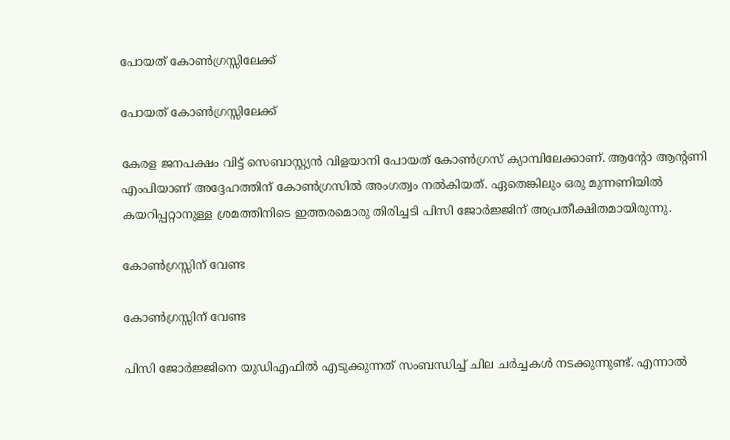പോയത് കോണ്‍ഗ്രസ്സിലേക്ക്

പോയത് കോണ്‍ഗ്രസ്സിലേക്ക്

കേരള ജനപക്ഷം വിട്ട് സെബാസ്റ്റ്യന്‍ വിളയാനി പോയത് കോണ്‍ഗ്രസ് ക്യാമ്പിലേക്കാണ്. ആന്റോ ആന്റണി എംപിയാണ് അദ്ദേഹത്തിന് കോണ്‍ഗ്രസില്‍ അംഗത്വം നല്‍കിയത്. ഏതെങ്കിലും ഒരു മുന്നണിയില്‍ കയറിപ്പറ്റാനുള്ള ശ്രമത്തിനിടെ ഇത്തരമൊരു തിരിച്ചടി പിസി ജോര്‍ജ്ജിന് അപ്രതീക്ഷിതമായിരുന്നു.

കോണ്‍ഗ്രസ്സിന് വേണ്ട

കോണ്‍ഗ്രസ്സിന് വേണ്ട

പിസി ജോര്‍ജ്ജിനെ യുഡിഎഫില്‍ എടുക്കുന്നത് സംബന്ധിച്ച് ചില ചര്‍ച്ചകള്‍ നടക്കുന്നുണ്ട്. എന്നാല്‍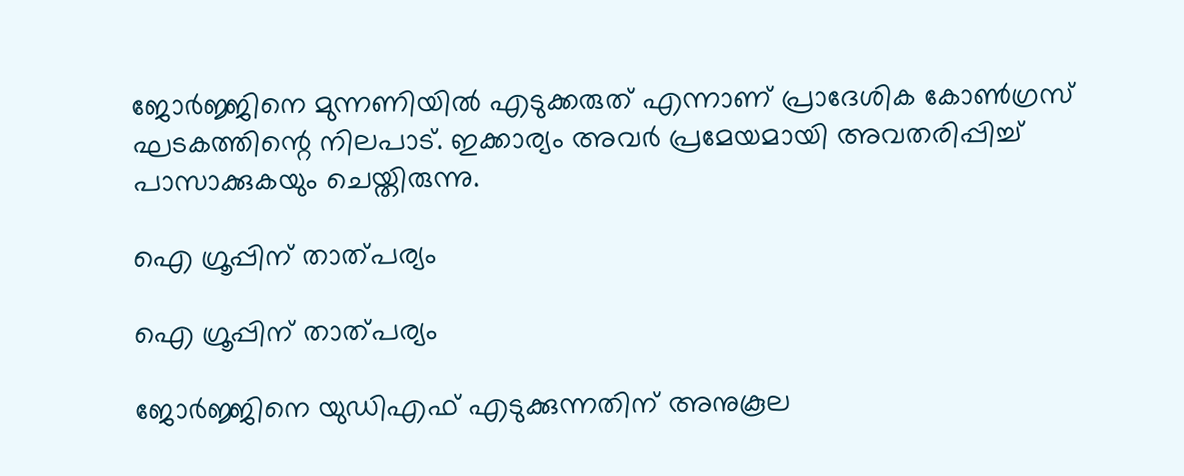ജോര്‍ജ്ജിനെ മുന്നണിയില്‍ എടുക്കരുത് എന്നാണ് പ്രാദേശിക കോണ്‍ഗ്രസ് ഘടകത്തിന്റെ നിലപാട്. ഇക്കാര്യം അവര്‍ പ്രമേയമായി അവതരിപ്പിച്ച് പാസാക്കുകയും ചെയ്തിരുന്നു.

ഐ ഗ്രൂപ്പിന് താത്പര്യം

ഐ ഗ്രൂപ്പിന് താത്പര്യം

ജോര്‍ജ്ജിനെ യുഡിഎഫ് എടുക്കുന്നതിന് അനുകൂല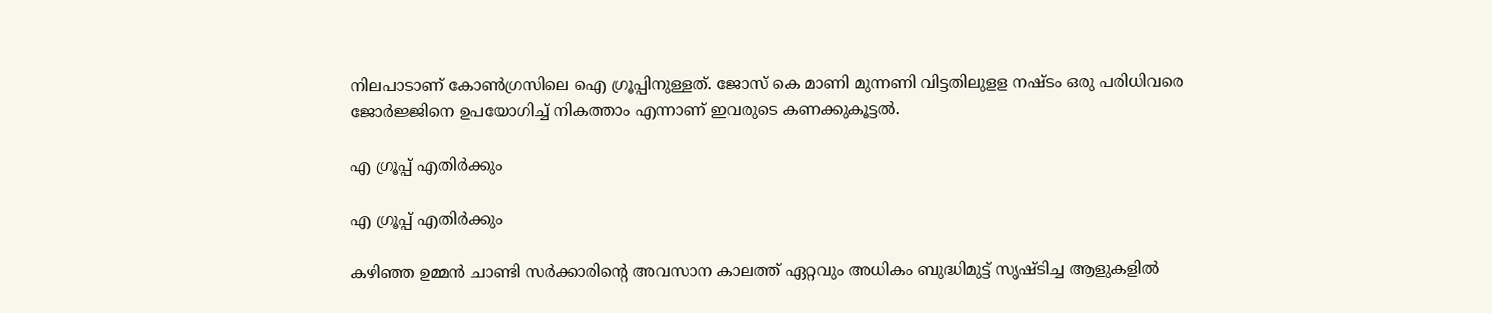നിലപാടാണ് കോണ്‍ഗ്രസിലെ ഐ ഗ്രൂപ്പിനുള്ളത്. ജോസ് കെ മാണി മുന്നണി വിട്ടതിലുളള നഷ്ടം ഒരു പരിധിവരെ ജോര്‍ജ്ജിനെ ഉപയോഗിച്ച് നികത്താം എന്നാണ് ഇവരുടെ കണക്കുകൂട്ടല്‍.

എ ഗ്രൂപ്പ് എതിര്‍ക്കും

എ ഗ്രൂപ്പ് എതിര്‍ക്കും

കഴിഞ്ഞ ഉമ്മന്‍ ചാണ്ടി സര്‍ക്കാരിന്റെ അവസാന കാലത്ത് ഏറ്റവും അധികം ബുദ്ധിമുട്ട് സൃഷ്ടിച്ച ആളുകളില്‍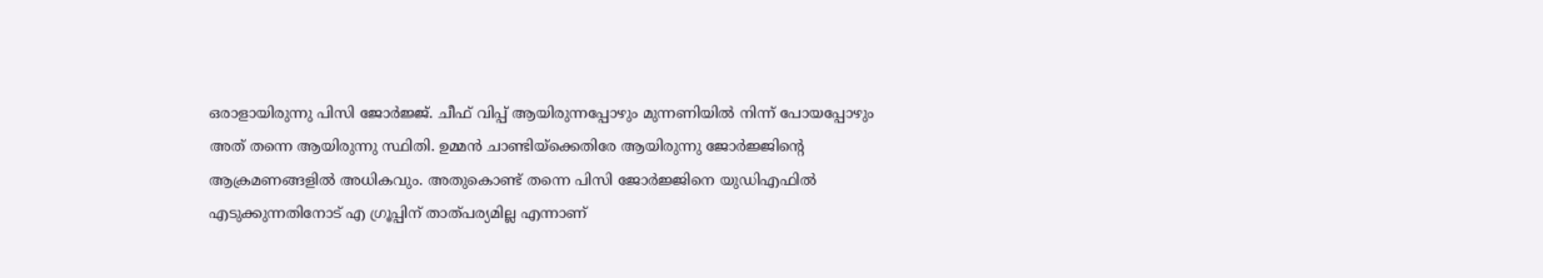ഒരാളായിരുന്നു പിസി ജോര്‍ജ്ജ്. ചീഫ് വിപ്പ് ആയിരുന്നപ്പോഴും മുന്നണിയില്‍ നിന്ന് പോയപ്പോഴും അത് തന്നെ ആയിരുന്നു സ്ഥിതി. ഉമ്മന്‍ ചാണ്ടിയ്‌ക്കെതിരേ ആയിരുന്നു ജോര്‍ജ്ജിന്റെ ആക്രമണങ്ങളില്‍ അധികവും. അതുകൊണ്ട് തന്നെ പിസി ജോര്‍ജ്ജിനെ യുഡിഎഫില്‍ എടുക്കുന്നതിനോട് എ ഗ്രൂപ്പിന് താത്പര്യമില്ല എന്നാണ്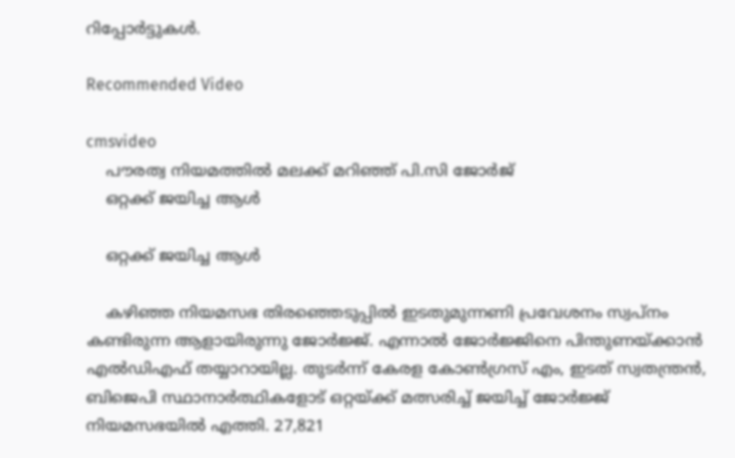റിപ്പോര്‍ട്ടുകള്‍.

Recommended Video

cmsvideo
    പൗരത്വ നിയമത്തില്‍ മലക്ക് മറിഞ്ഞ് പി.സി ജോര്‍ജ്
    ഒറ്റക്ക് ജയിച്ച ആള്‍

    ഒറ്റക്ക് ജയിച്ച ആള്‍

    കഴിഞ്ഞ നിയമസഭ തിരഞ്ഞെടുപ്പില്‍ ഇടതുമുന്നണി പ്രവേശനം സ്വപ്‌നം കണ്ടിരുന്ന ആളായിരുന്നു ജോര്‍ജ്ജ്. എന്നാല്‍ ജോര്‍ജ്ജിനെ പിന്തുണയ്ക്കാന്‍ എല്‍ഡിഎഫ് തയ്യാറായില്ല. തുടര്‍ന്ന് കേരള കോണ്‍ഗ്രസ് എം, ഇടത് സ്വതന്ത്രന്‍, ബിജെപി സ്ഥാനാര്‍ത്ഥികളോട് ഒറ്റയ്ക്ക് മത്സരിച്ച് ജയിച്ച് ജോര്‍ജ്ജ് നിയമസഭയില്‍ എത്തി. 27,821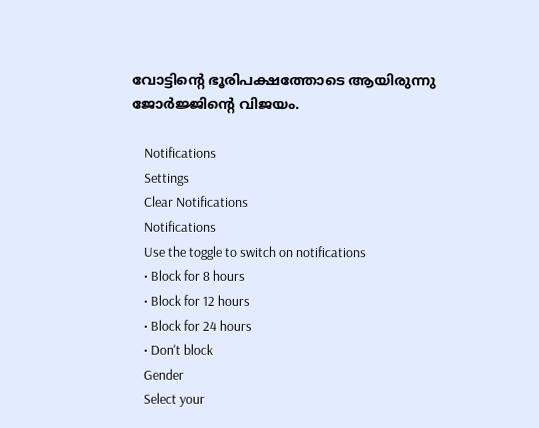വോട്ടിന്റെ ഭൂരിപക്ഷത്തോടെ ആയിരുന്നു ജോര്‍ജ്ജിന്റെ വിജയം.

    Notifications
    Settings
    Clear Notifications
    Notifications
    Use the toggle to switch on notifications
    • Block for 8 hours
    • Block for 12 hours
    • Block for 24 hours
    • Don't block
    Gender
    Select your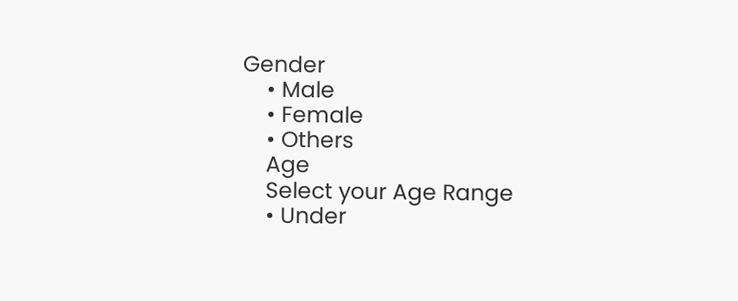Gender
    • Male
    • Female
    • Others
    Age
    Select your Age Range
    • Under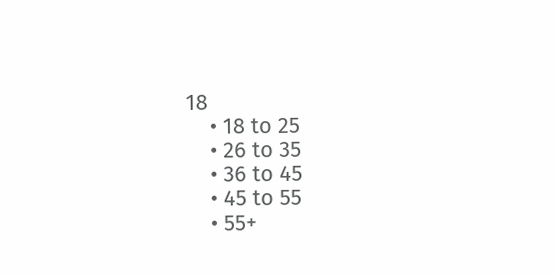18
    • 18 to 25
    • 26 to 35
    • 36 to 45
    • 45 to 55
    • 55+